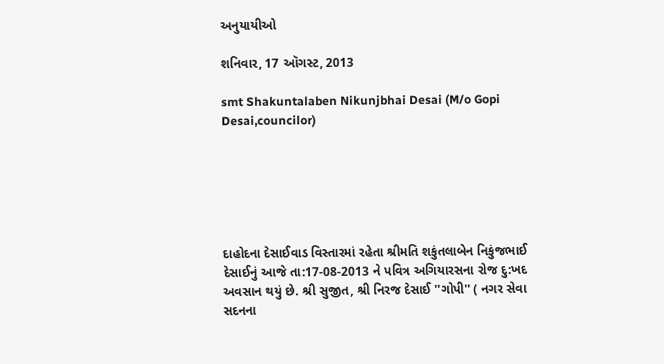અનુયાયીઓ

શનિવાર, 17 ઑગસ્ટ, 2013

smt Shakuntalaben Nikunjbhai Desai (M/o Gopi Desai,councilor)






દાહોદના દેસાઈવાડ વિસ્તારમાં રહેતા શ્રીમતિ શકુંતલાબેન નિકુંજભાઈ દેસાઈનું આજે તા:17-08-2013 ને પવિત્ર અગિયારસના રોજ દુ:ખદ અવસાન થયું છે. શ્રી સુજીત, શ્રી નિરજ દેસાઈ ''ગોપી'' ( નગર સેવા સદનના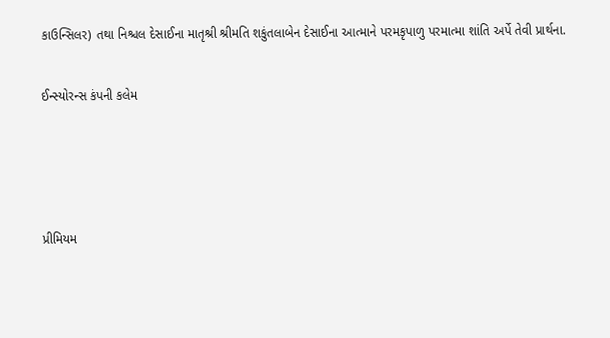કાઉન્સિલર) તથા નિશ્ચલ દેસાઈના માતૃશ્રી શ્રીમતિ શકુંતલાબેન દેસાઈના આત્માને પરમકૃપાળુ પરમાત્મા શાંતિ અર્પે તેવી પ્રાર્થના.


ઈન્‍સ્‍યોરન્‍સ કંપની કલેમ






પ્રીમિયમ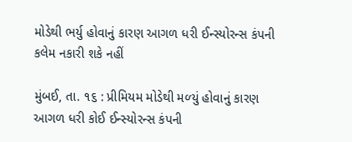મોડેથી ભર્યુ હોવાનું કારણ આગળ ધરી ઈન્‍સ્‍યોરન્‍સ કંપની કલેમ નકારી શકે નહીં

મુંબઈ, તા. ૧૬ : પ્રીમિયમ મોડેથી મળ્‍યું હોવાનું કારણ આગળ ધરી કોઈ ઈન્‍સ્‍યોરન્‍સ કંપની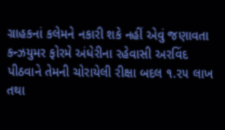ગ્રાહકનાં કલેમને નકારી શકે નહીં એવું જણાવતા કન્‍ઝયુમર ફોરમે અંધેરીના રહેવાસી અરવિંદ પીઠવાને તેમની ચોરાયેલી રીક્ષા બદલ ૧.૨૫ લાખ તથા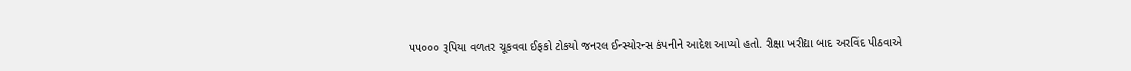૫૫૦૦૦ રૂપિયા વળતર ચૂકવવા ઈફકો ટોકયો જનરલ ઈન્‍સ્‍યોરન્‍સ કંપનીને આદેશ આપ્‍યો હતો. રીક્ષા ખરીદ્યા બાદ અરવિંદ પીઠવાએ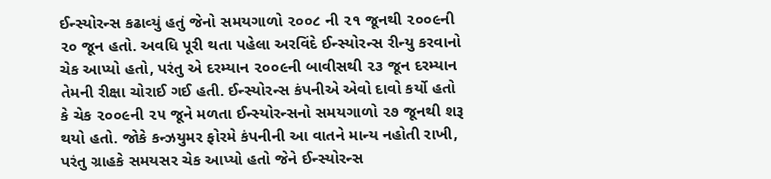ઈન્‍સ્‍યોરન્‍સ કઢાવ્‍યું હતું જેનો સમયગાળો ૨૦૦૮ ની ૨૧ જૂનથી ૨૦૦૯ની ૨૦ જૂન હતો. અવધિ પૂરી થતા પહેલા અરવિંદે ઈન્‍સ્‍યોરન્‍સ રીન્‍યુ કરવાનો ચેક આપ્‍યો હતો, પરંતુ એ દરમ્‍યાન ૨૦૦૯ની બાવીસથી ૨૩ જૂન દરમ્‍યાન તેમની રીક્ષા ચોરાઈ ગઈ હતી. ઈન્‍સ્‍યોરન્‍સ કંપનીએ એવો દાવો કર્યો હતો કે ચેક ૨૦૦૯ની ૨૫ જૂને મળતા ઈન્‍સ્‍યોરન્‍સનો સમયગાળો ૨૭ જૂનથી શરૂ થયો હતો. જોકે કન્‍ઝયુમર ફોરમે કંપનીની આ વાતને માન્‍ય નહોતી રાખી, પરંતુ ગ્રાહકે સમયસર ચેક આપ્‍યો હતો જેને ઈન્‍સ્‍યોરન્‍સ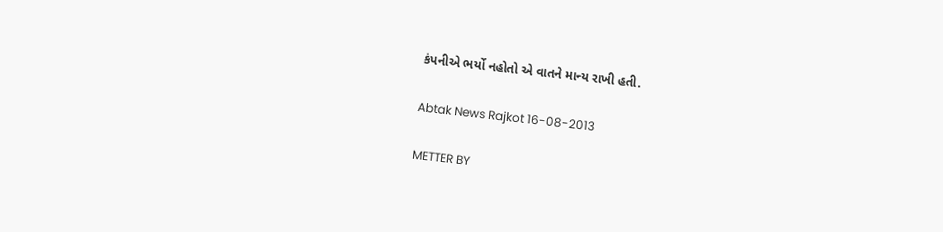કંપનીએ ભર્યો નહોતો એ વાતને માન્‍ય રાખી હતી.

Abtak News Rajkot 16-08-2013

METTER BY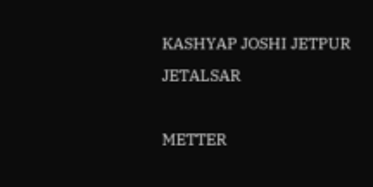KASHYAP JOSHI JETPUR JETALSAR

METTER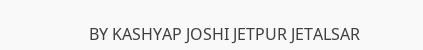BY KASHYAP JOSHI JETPUR JETALSAR